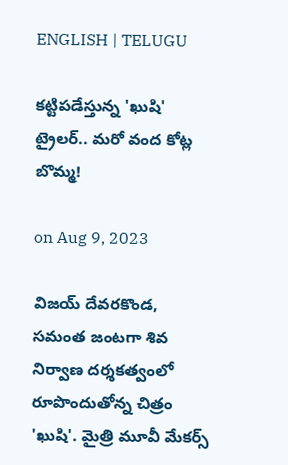ENGLISH | TELUGU

కట్టిపడేస్తున్న 'ఖుషి' ట్రైలర్.. మరో వంద కోట్ల బొమ్మ!

on Aug 9, 2023

విజయ్ దేవరకొండ, సమంత జంటగా శివ నిర్వాణ దర్శకత్వంలో రూపొందుతోన్న చిత్రం 'ఖుషి'. మైత్రి మూవీ మేకర్స్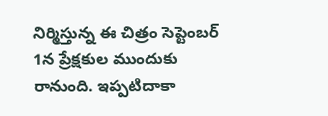నిర్మిస్తున్న ఈ చిత్రం సెప్టెంబర్ 1న ప్రేక్షకుల ముందుకు రానుంది. ఇప్పటిదాకా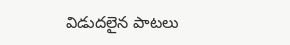విడుదలైన పాటలు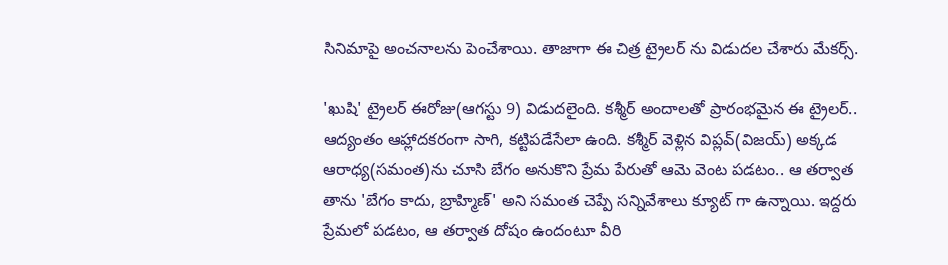సినిమాపై అంచనాలను పెంచేశాయి. తాజాగా ఈ చిత్ర ట్రైలర్ ను విడుదల చేశారు మేకర్స్.

'ఖుషి' ట్రైలర్ ఈరోజు(ఆగస్టు 9) విడుదలైంది. కశ్మీర్ అందాలతో ప్రారంభమైన ఈ ట్రైలర్.. ఆద్యంతం ఆహ్లాదకరంగా సాగి, కట్టిపడేసేలా ఉంది. కశ్మీర్ వెళ్లిన విప్లవ్(విజయ్) అక్కడ ఆరాధ్య(సమంత)ను చూసి బేగం అనుకొని ప్రేమ పేరుతో ఆమె వెంట పడటం.. ఆ తర్వాత తాను 'బేగం కాదు, బ్రాహ్మిణ్' అని సమంత చెప్పే సన్నివేశాలు క్యూట్ గా ఉన్నాయి. ఇద్దరు ప్రేమలో పడటం, ఆ తర్వాత దోషం ఉందంటూ వీరి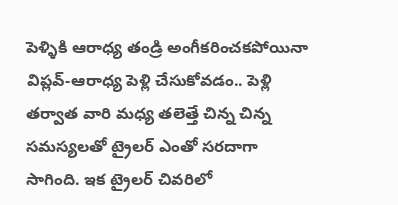పెళ్ళికి ఆరాధ్య తండ్రి అంగీకరించకపోయినా విప్లవ్-ఆరాధ్య పెళ్లి చేసుకోవడం.. పెళ్లి తర్వాత వారి మధ్య తలెత్తే చిన్న చిన్న సమస్యలతో ట్రైలర్ ఎంతో సరదాగా సాగింది. ఇక ట్రైలర్ చివరిలో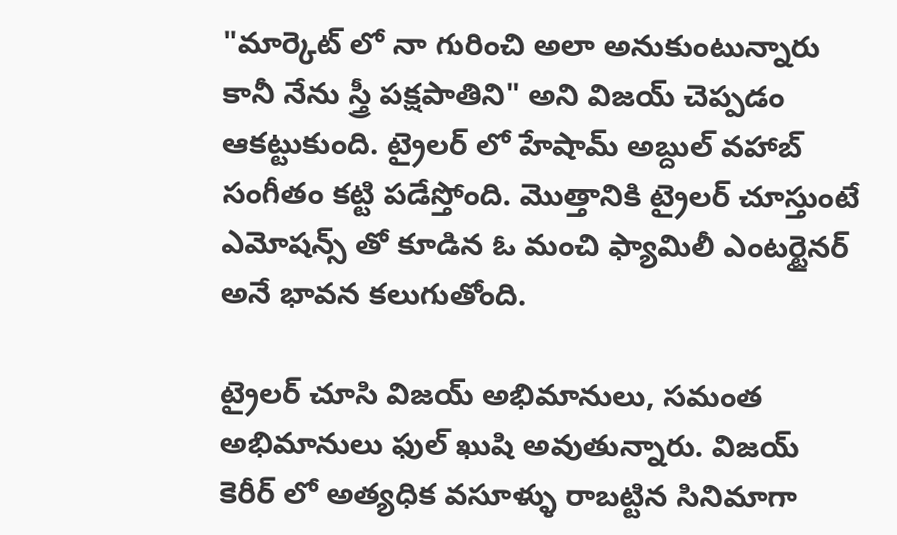"మార్కెట్ లో నా గురించి అలా అనుకుంటున్నారు కానీ నేను స్త్రీ పక్షపాతిని" అని విజయ్ చెప్పడం ఆకట్టుకుంది. ట్రైలర్ లో హేషామ్ అబ్దుల్ వహాబ్ సంగీతం కట్టి పడేస్తోంది. మొత్తానికి ట్రైలర్ చూస్తుంటే ఎమోషన్స్ తో కూడిన ఓ మంచి ఫ్యామిలీ ఎంటర్టైనర్ అనే భావన కలుగుతోంది.

ట్రైలర్ చూసి విజయ్ అభిమానులు, సమంత అభిమానులు ఫుల్ ఖుషి అవుతున్నారు. విజయ్ కెరీర్ లో అత్యధిక వసూళ్ళు రాబట్టిన సినిమాగా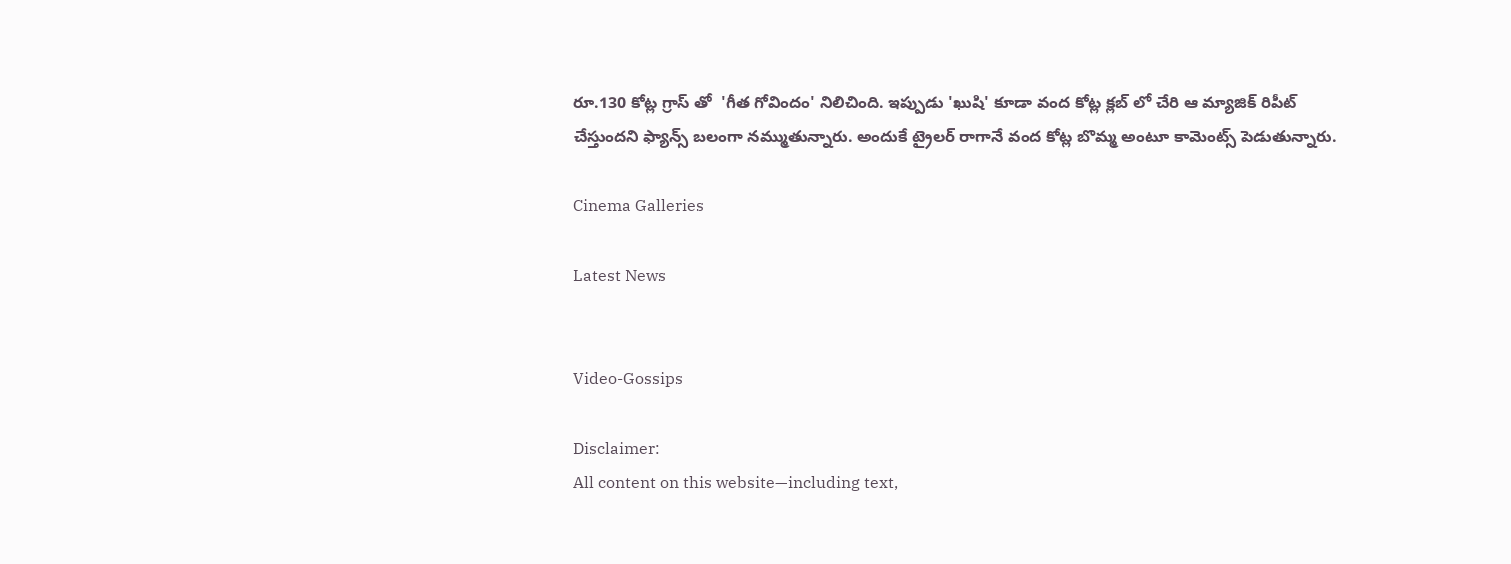రూ.130 కోట్ల గ్రాస్ తో  'గీత గోవిందం' నిలిచింది. ఇప్పుడు 'ఖుషి' కూడా వంద కోట్ల క్లబ్ లో చేరి ఆ మ్యాజిక్ రిపీట్ చేస్తుందని ఫ్యాన్స్ బలంగా నమ్ముతున్నారు. అందుకే ట్రైలర్ రాగానే వంద కోట్ల బొమ్మ అంటూ కామెంట్స్ పెడుతున్నారు.

Cinema Galleries

Latest News


Video-Gossips

Disclaimer:
All content on this website—including text,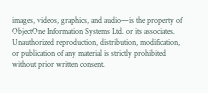images, videos, graphics, and audio—is the property of ObjectOne Information Systems Ltd. or its associates. Unauthorized reproduction, distribution, modification, or publication of any material is strictly prohibited without prior written consent.